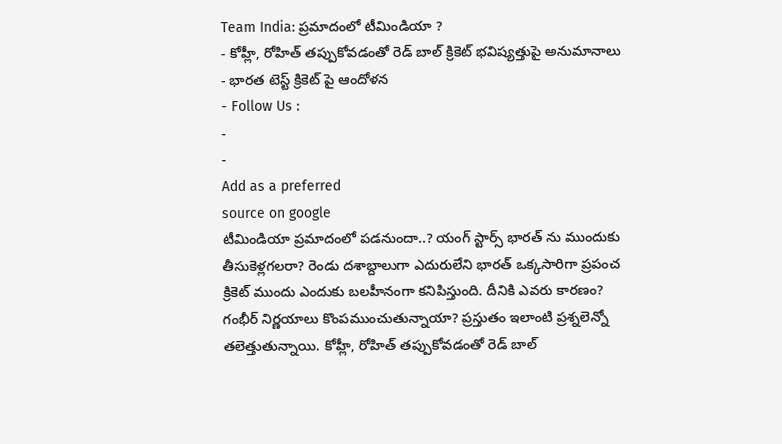Team India: ప్రమాదంలో టీమిండియా ?
- కోహ్లీ, రోహిత్ తప్పుకోవడంతో రెడ్ బాల్ క్రికెట్ భవిష్యత్తుపై అనుమానాలు
- భారత టెస్ట్ క్రికెట్ పై ఆందోళన
- Follow Us :
-
-
Add as a preferred
source on google
టీమిండియా ప్రమాదంలో పడనుందా..? యంగ్ స్టార్స్ భారత్ ను ముందుకు తీసుకెళ్లగలరా? రెండు దశాబ్దాలుగా ఎదురులేని భారత్ ఒక్కసారిగా ప్రపంచ క్రికెట్ ముందు ఎందుకు బలహీనంగా కనిపిస్తుంది. దీనికి ఎవరు కారణం? గంభీర్ నిర్ణయాలు కొంపముంచుతున్నాయా? ప్రస్తుతం ఇలాంటి ప్రశ్నలెన్నో తలెత్తుతున్నాయి. కోహ్లీ, రోహిత్ తప్పుకోవడంతో రెడ్ బాల్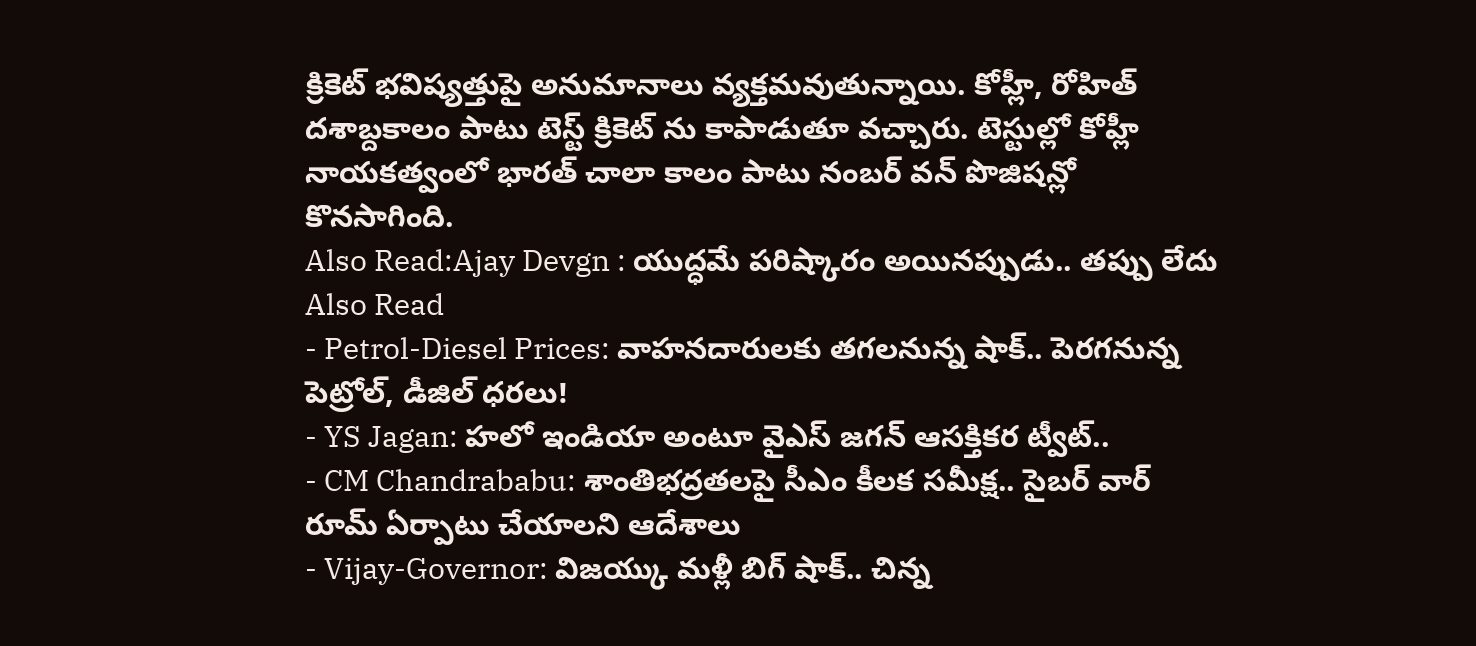క్రికెట్ భవిష్యత్తుపై అనుమానాలు వ్యక్తమవుతున్నాయి. కోహ్లీ, రోహిత్ దశాబ్దకాలం పాటు టెస్ట్ క్రికెట్ ను కాపాడుతూ వచ్చారు. టెస్టుల్లో కోహ్లీ నాయకత్వంలో భారత్ చాలా కాలం పాటు నంబర్ వన్ పొజిషన్లో కొనసాగింది.
Also Read:Ajay Devgn : యుద్ధమే పరిష్కారం అయినప్పుడు.. తప్పు లేదు
Also Read
- Petrol-Diesel Prices: వాహనదారులకు తగలనున్న షాక్.. పెరగనున్న పెట్రోల్, డీజిల్ ధరలు!
- YS Jagan: హలో ఇండియా అంటూ వైఎస్ జగన్ ఆసక్తికర ట్వీట్..
- CM Chandrababu: శాంతిభద్రతలపై సీఎం కీలక సమీక్ష.. సైబర్ వార్ రూమ్ ఏర్పాటు చేయాలని ఆదేశాలు
- Vijay-Governor: విజయ్కు మళ్లీ బిగ్ షాక్.. చిన్న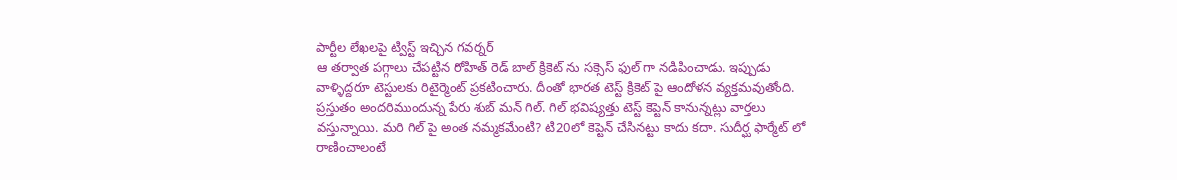పార్టీల లేఖలపై ట్విస్ట్ ఇచ్చిన గవర్నర్
ఆ తర్వాత పగ్గాలు చేపట్టిన రోహిత్ రెడ్ బాల్ క్రికెట్ ను సక్సెస్ ఫుల్ గా నడిపించాడు. ఇప్పుడు వాళ్ళిద్దరూ టెస్టులకు రిటైర్మెంట్ ప్రకటించారు. దీంతో భారత టెస్ట్ క్రికెట్ పై ఆందోళన వ్యక్తమవుతోంది. ప్రస్తుతం అందరిముందున్న పేరు శుబ్ మన్ గిల్. గిల్ భవిష్యత్తు టెస్ట్ కెప్టెన్ కానున్నట్లు వార్తలు వస్తున్నాయి. మరి గిల్ పై అంత నమ్మకమేంటి? టి20లో కెప్టెన్ చేసినట్టు కాదు కదా. సుదీర్ఘ ఫార్మేట్ లో రాణించాలంటే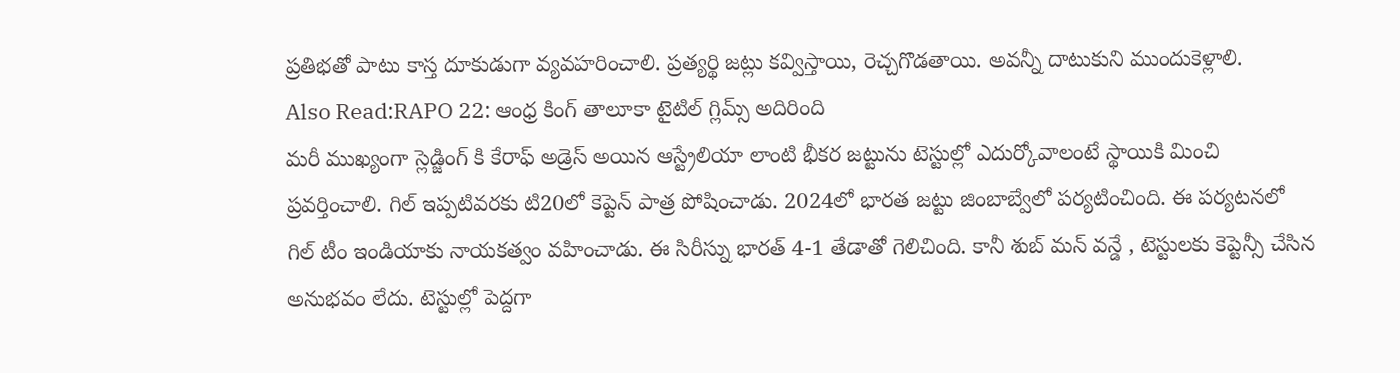ప్రతిభతో పాటు కాస్త దూకుడుగా వ్యవహరించాలి. ప్రత్యర్థి జట్లు కవ్విస్తాయి, రెచ్చగొడతాయి. అవన్నీ దాటుకుని ముందుకెళ్లాలి.
Also Read:RAPO 22: ఆంధ్ర కింగ్ తాలూకా టైటిల్ గ్లిమ్స్ అదిరింది
మరీ ముఖ్యంగా స్లెడ్జింగ్ కి కేరాఫ్ అడ్రెస్ అయిన ఆస్ట్రేలియా లాంటి భీకర జట్టును టెస్టుల్లో ఎదుర్కోవాలంటే స్థాయికి మించి ప్రవర్తించాలి. గిల్ ఇప్పటివరకు టి20లో కెప్టెన్ పాత్ర పోషించాడు. 2024లో భారత జట్టు జింబాబ్వేలో పర్యటించింది. ఈ పర్యటనలో గిల్ టీం ఇండియాకు నాయకత్వం వహించాడు. ఈ సిరీస్ను భారత్ 4-1 తేడాతో గెలిచింది. కానీ శుబ్ మన్ వన్డే , టెస్టులకు కెప్టెన్సీ చేసిన అనుభవం లేదు. టెస్టుల్లో పెద్దగా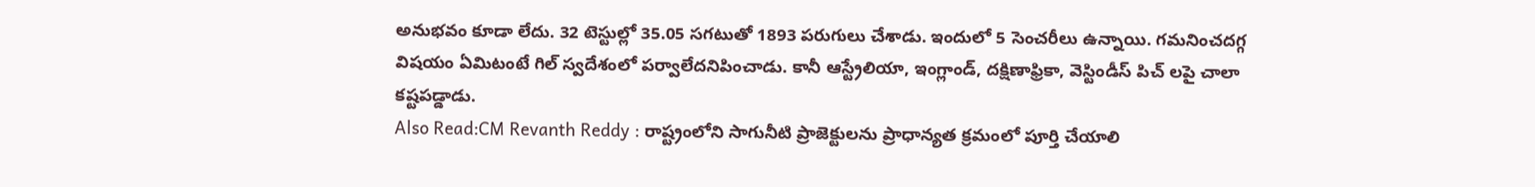అనుభవం కూడా లేదు. 32 టెస్టుల్లో 35.05 సగటుతో 1893 పరుగులు చేశాడు. ఇందులో 5 సెంచరీలు ఉన్నాయి. గమనించదగ్గ విషయం ఏమిటంటే గిల్ స్వదేశంలో పర్వాలేదనిపించాడు. కానీ ఆస్ట్రేలియా, ఇంగ్లాండ్, దక్షిణాఫ్రికా, వెస్టిండీస్ పిచ్ లపై చాలా కష్టపడ్డాడు.
Also Read:CM Revanth Reddy : రాష్ట్రంలోని సాగునీటి ప్రాజెక్టులను ప్రాధాన్యత క్రమంలో పూర్తి చేయాలి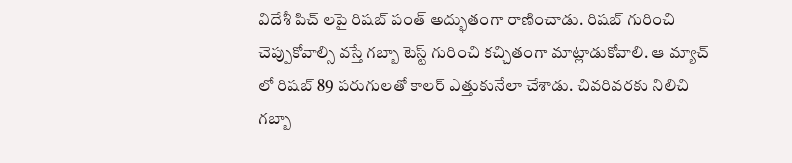విదేశీ పిచ్ లపై రిషబ్ పంత్ అద్భుతంగా రాణించాడు. రిషబ్ గురించి చెప్పుకోవాల్సి వస్తే గబ్బా టెస్ట్ గురించి కచ్చితంగా మాట్లాడుకోవాలి. ఆ మ్యాచ్ లో రిషబ్ 89 పరుగులతో కాలర్ ఎత్తుకునేలా చేశాడు. చివరివరకు నిలిచి గబ్బా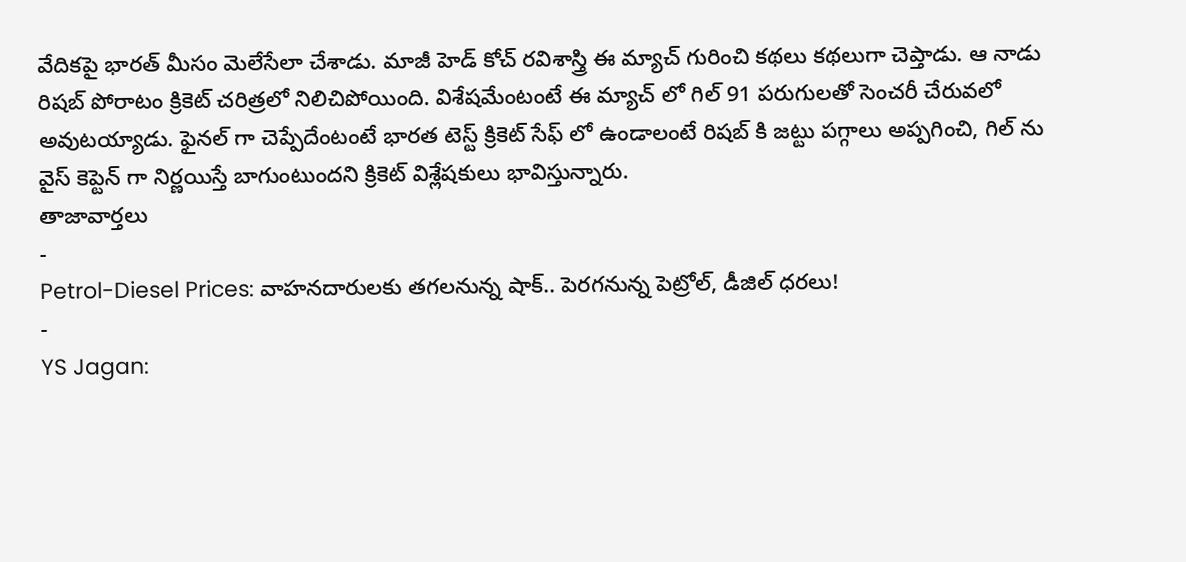వేదికపై భారత్ మీసం మెలేసేలా చేశాడు. మాజీ హెడ్ కోచ్ రవిశాస్త్రి ఈ మ్యాచ్ గురించి కథలు కథలుగా చెప్తాడు. ఆ నాడు రిషబ్ పోరాటం క్రికెట్ చరిత్రలో నిలిచిపోయింది. విశేషమేంటంటే ఈ మ్యాచ్ లో గిల్ 91 పరుగులతో సెంచరీ చేరువలో అవుటయ్యాడు. ఫైనల్ గా చెప్పేదేంటంటే భారత టెస్ట్ క్రికెట్ సేఫ్ లో ఉండాలంటే రిషబ్ కి జట్టు పగ్గాలు అప్పగించి, గిల్ ను వైస్ కెప్టెన్ గా నిర్ణయిస్తే బాగుంటుందని క్రికెట్ విశ్లేషకులు భావిస్తున్నారు.
తాజావార్తలు
-
Petrol-Diesel Prices: వాహనదారులకు తగలనున్న షాక్.. పెరగనున్న పెట్రోల్, డీజిల్ ధరలు!
-
YS Jagan: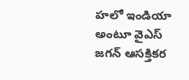హలో ఇండియా అంటూ వైఎస్ జగన్ ఆసక్తికర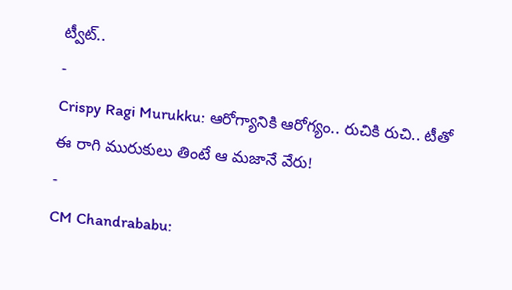ట్వీట్..
-
Crispy Ragi Murukku: ఆరోగ్యానికి ఆరోగ్యం.. రుచికి రుచి.. టీతో ఈ రాగి మురుకులు తింటే ఆ మజానే వేరు!
-
CM Chandrababu: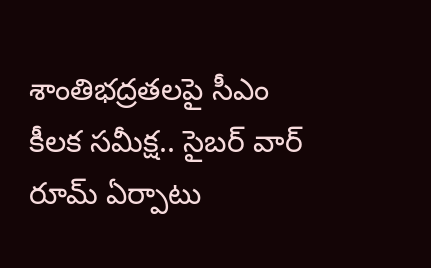శాంతిభద్రతలపై సీఎం కీలక సమీక్ష.. సైబర్ వార్ రూమ్ ఏర్పాటు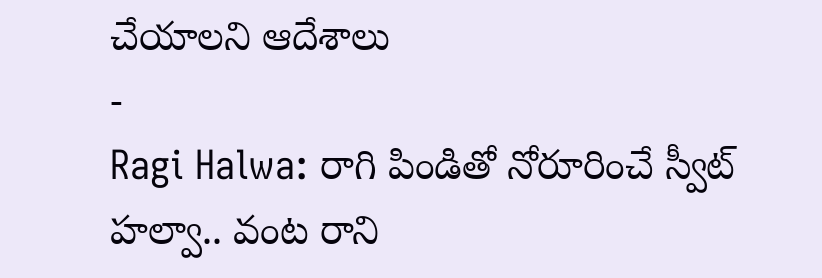చేయాలని ఆదేశాలు
-
Ragi Halwa: రాగి పిండితో నోరూరించే స్వీట్ హల్వా.. వంట రాని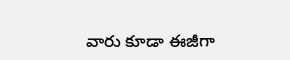వారు కూడా ఈజీగా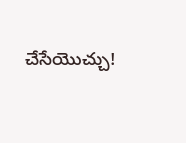చేసేయొచ్చు!